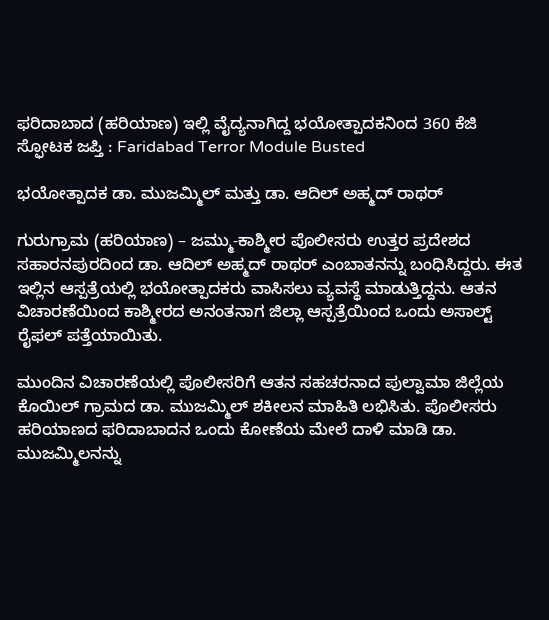ಫರಿದಾಬಾದ (ಹರಿಯಾಣ) ಇಲ್ಲಿ ವೈದ್ಯನಾಗಿದ್ದ ಭಯೋತ್ಪಾದಕನಿಂದ 360 ಕೆಜಿ ಸ್ಫೋಟಕ ಜಪ್ತಿ : Faridabad Terror Module Busted

ಭಯೋತ್ಪಾದಕ ಡಾ. ಮುಜಮ್ಮಿಲ್ ಮತ್ತು ಡಾ. ಆದಿಲ್ ಅಹ್ಮದ್ ರಾಥರ್

ಗುರುಗ್ರಾಮ (ಹರಿಯಾಣ) – ಜಮ್ಮು-ಕಾಶ್ಮೀರ ಪೊಲೀಸರು ಉತ್ತರ ಪ್ರದೇಶದ ಸಹಾರನಪುರದಿಂದ ಡಾ. ಆದಿಲ್ ಅಹ್ಮದ್ ರಾಥರ್ ಎಂಬಾತನನ್ನು ಬಂಧಿಸಿದ್ದರು. ಈತ ಇಲ್ಲಿನ ಆಸ್ಪತ್ರೆಯಲ್ಲಿ ಭಯೋತ್ಪಾದಕರು ವಾಸಿಸಲು ವ್ಯವಸ್ಥೆ ಮಾಡುತ್ತಿದ್ದನು. ಆತನ ವಿಚಾರಣೆಯಿಂದ ಕಾಶ್ಮೀರದ ಅನಂತನಾಗ ಜಿಲ್ಲಾ ಆಸ್ಪತ್ರೆಯಿಂದ ಒಂದು ಅಸಾಲ್ಟ್ ರೈಫಲ್ ಪತ್ತೆಯಾಯಿತು.

ಮುಂದಿನ ವಿಚಾರಣೆಯಲ್ಲಿ ಪೊಲೀಸರಿಗೆ ಆತನ ಸಹಚರನಾದ ಪುಲ್ವಾಮಾ ಜಿಲ್ಲೆಯ ಕೊಯಿಲ್ ಗ್ರಾಮದ ಡಾ. ಮುಜಮ್ಮಿಲ್ ಶಕೀಲನ ಮಾಹಿತಿ ಲಭಿಸಿತು. ಪೊಲೀಸರು ಹರಿಯಾಣದ ಫರಿದಾಬಾದನ ಒಂದು ಕೋಣೆಯ ಮೇಲೆ ದಾಳಿ ಮಾಡಿ ಡಾ. ಮುಜಮ್ಮಿಲನನ್ನು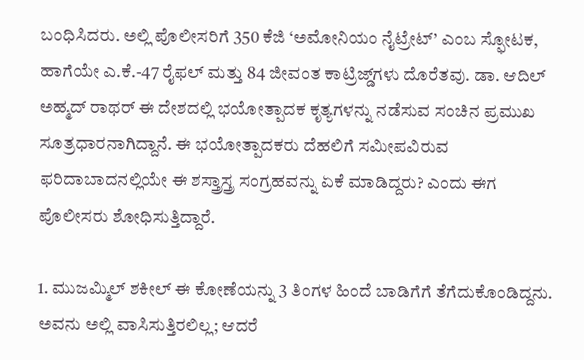ಬಂಧಿಸಿದರು. ಅಲ್ಲಿ ಪೊಲೀಸರಿಗೆ 350 ಕೆಜಿ ‘ಅಮೋನಿಯಂ ನೈಟ್ರೇಟ್’ ಎಂಬ ಸ್ಫೋಟಕ, ಹಾಗೆಯೇ ಎ.ಕೆ.-47 ರೈಫಲ್ ಮತ್ತು 84 ಜೀವಂತ ಕಾಟ್ರಿಜ್ಡ್‌ಗಳು ದೊರೆತವು. ಡಾ. ಆದಿಲ್ ಅಹ್ಮದ್ ರಾಥರ್ ಈ ದೇಶದಲ್ಲಿ ಭಯೋತ್ಪಾದಕ ಕೃತ್ಯಗಳನ್ನು ನಡೆಸುವ ಸಂಚಿನ ಪ್ರಮುಖ ಸೂತ್ರಧಾರನಾಗಿದ್ದಾನೆ. ಈ ಭಯೋತ್ಪಾದಕರು ದೆಹಲಿಗೆ ಸಮೀಪವಿರುವ ಫರಿದಾಬಾದನಲ್ಲಿಯೇ ಈ ಶಸ್ತ್ರಾಸ್ತ್ರ ಸಂಗ್ರಹವನ್ನು ಏಕೆ ಮಾಡಿದ್ದರು? ಎಂದು ಈಗ ಪೊಲೀಸರು ಶೋಧಿಸುತ್ತಿದ್ದಾರೆ.

1. ಮುಜಮ್ಮಿಲ್ ಶಕೀಲ್ ಈ ಕೋಣೆಯನ್ನು 3 ತಿಂಗಳ ಹಿಂದೆ ಬಾಡಿಗೆಗೆ ತೆಗೆದುಕೊಂಡಿದ್ದನು. ಅವನು ಅಲ್ಲಿ ವಾಸಿಸುತ್ತಿರಲಿಲ್ಲ; ಆದರೆ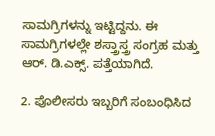ಸಾಮಗ್ರಿಗಳನ್ನು ಇಟ್ಟಿದ್ದನು. ಈ ಸಾಮಗ್ರಿಗಳಲ್ಲೇ ಶಸ್ತ್ರಾಸ್ತ್ರ ಸಂಗ್ರಹ ಮತ್ತು ಆರ್. ಡಿ.ಎಕ್ಸ್. ಪತ್ತೆಯಾಗಿದೆ.

2. ಪೊಲೀಸರು ಇಬ್ಬರಿಗೆ ಸಂಬಂಧಿಸಿದ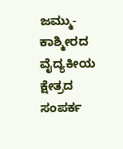ಜಮ್ಮು-ಕಾಶ್ಮೀರದ ವೈದ್ಯಕೀಯ ಕ್ಷೇತ್ರದ ಸಂಪರ್ಕ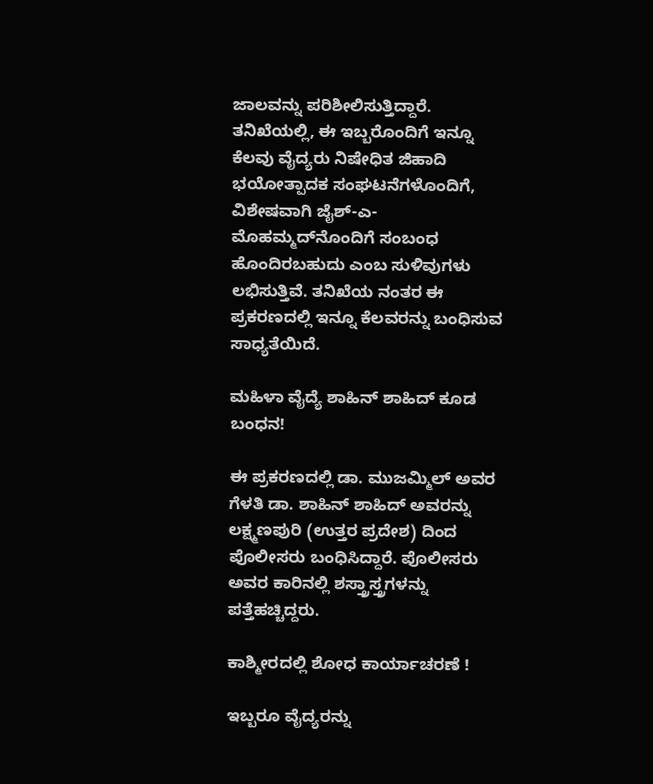ಜಾಲವನ್ನು ಪರಿಶೀಲಿಸುತ್ತಿದ್ದಾರೆ. ತನಿಖೆಯಲ್ಲಿ, ಈ ಇಬ್ಬರೊಂದಿಗೆ ಇನ್ನೂ ಕೆಲವು ವೈದ್ಯರು ನಿಷೇಧಿತ ಜಿಹಾದಿ ಭಯೋತ್ಪಾದಕ ಸಂಘಟನೆಗಳೊಂದಿಗೆ, ವಿಶೇಷವಾಗಿ ಜೈಶ್-ಎ-ಮೊಹಮ್ಮದ್‌ನೊಂದಿಗೆ ಸಂಬಂಧ ಹೊಂದಿರಬಹುದು ಎಂಬ ಸುಳಿವುಗಳು ಲಭಿಸುತ್ತಿವೆ. ತನಿಖೆಯ ನಂತರ ಈ ಪ್ರಕರಣದಲ್ಲಿ ಇನ್ನೂ ಕೆಲವರನ್ನು ಬಂಧಿಸುವ ಸಾಧ್ಯತೆಯಿದೆ.

ಮಹಿಳಾ ವೈದ್ಯೆ ಶಾಹಿನ್ ಶಾಹಿದ್ ಕೂಡ ಬಂಧನ!

ಈ ಪ್ರಕರಣದಲ್ಲಿ ಡಾ. ಮುಜಮ್ಮಿಲ್ ಅವರ ಗೆಳತಿ ಡಾ. ಶಾಹಿನ್ ಶಾಹಿದ್ ಅವರನ್ನು ಲಕ್ಷ್ಮಣಪುರಿ (ಉತ್ತರ ಪ್ರದೇಶ) ದಿಂದ ಪೊಲೀಸರು ಬಂಧಿಸಿದ್ದಾರೆ. ಪೊಲೀಸರು ಅವರ ಕಾರಿನಲ್ಲಿ ಶಸ್ತ್ರಾಸ್ತ್ರಗಳನ್ನು ಪತ್ತೆಹಚ್ಚಿದ್ದರು.

ಕಾಶ್ಮೀರದಲ್ಲಿ ಶೋಧ ಕಾರ್ಯಾಚರಣೆ !

ಇಬ್ಬರೂ ವೈದ್ಯರನ್ನು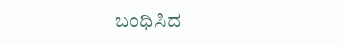ಬಂಧಿಸಿದ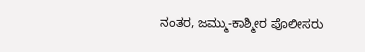ನಂತರ, ಜಮ್ಮು-ಕಾಶ್ಮೀರ ಪೊಲೀಸರು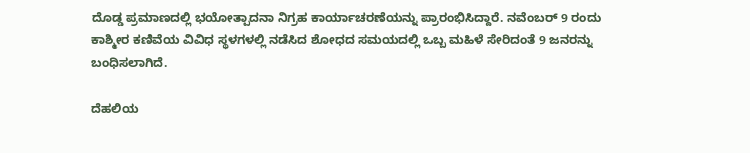ದೊಡ್ಡ ಪ್ರಮಾಣದಲ್ಲಿ ಭಯೋತ್ಪಾದನಾ ನಿಗ್ರಹ ಕಾರ್ಯಾಚರಣೆಯನ್ನು ಪ್ರಾರಂಭಿಸಿದ್ದಾರೆ. ನವೆಂಬರ್ 9 ರಂದು ಕಾಶ್ಮೀರ ಕಣಿವೆಯ ವಿವಿಧ ಸ್ಥಳಗಳಲ್ಲಿ ನಡೆಸಿದ ಶೋಧದ ಸಮಯದಲ್ಲಿ ಒಬ್ಬ ಮಹಿಳೆ ಸೇರಿದಂತೆ 9 ಜನರನ್ನು ಬಂಧಿಸಲಾಗಿದೆ.

ದೆಹಲಿಯ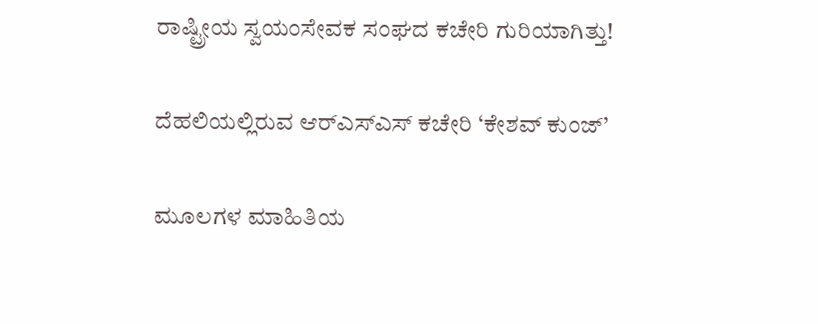ರಾಷ್ಟ್ರೀಯ ಸ್ವಯಂಸೇವಕ ಸಂಘದ ಕಚೇರಿ ಗುರಿಯಾಗಿತ್ತು!

ದೆಹಲಿಯಲ್ಲಿರುವ ಆರ್‌ಎಸ್‌ಎಸ್ ಕಚೇರಿ ‘ಕೇಶವ್ ಕುಂಜ್’

ಮೂಲಗಳ ಮಾಹಿತಿಯ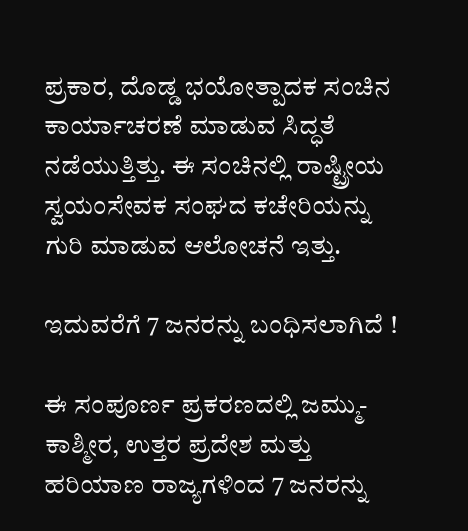ಪ್ರಕಾರ, ದೊಡ್ಡ ಭಯೋತ್ಪಾದಕ ಸಂಚಿನ ಕಾರ್ಯಾಚರಣೆ ಮಾಡುವ ಸಿದ್ಧತೆ ನಡೆಯುತ್ತಿತ್ತು. ಈ ಸಂಚಿನಲ್ಲಿ ರಾಷ್ಟ್ರೀಯ ಸ್ವಯಂಸೇವಕ ಸಂಘದ ಕಚೇರಿಯನ್ನು ಗುರಿ ಮಾಡುವ ಆಲೋಚನೆ ಇತ್ತು.

ಇದುವರೆಗೆ 7 ಜನರನ್ನು ಬಂಧಿಸಲಾಗಿದೆ !

ಈ ಸಂಪೂರ್ಣ ಪ್ರಕರಣದಲ್ಲಿ ಜಮ್ಮು-ಕಾಶ್ಮೀರ, ಉತ್ತರ ಪ್ರದೇಶ ಮತ್ತು ಹರಿಯಾಣ ರಾಜ್ಯಗಳಿಂದ 7 ಜನರನ್ನು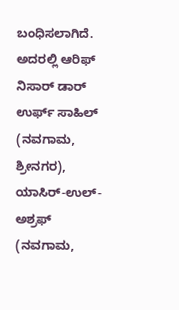ಬಂಧಿಸಲಾಗಿದೆ. ಅದರಲ್ಲಿ ಆರಿಫ್ ನಿಸಾರ್ ಡಾರ್ ಉರ್ಫ್ ಸಾಹಿಲ್ (ನವಗಾಮ, ಶ್ರೀನಗರ), ಯಾಸಿರ್-ಉಲ್-ಅಶ್ರಫ್ (ನವಗಾಮ,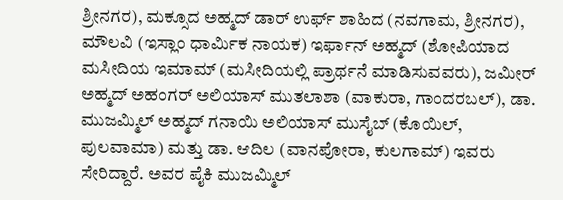ಶ್ರೀನಗರ), ಮಕ್ಸೂದ ಅಹ್ಮದ್ ಡಾರ್ ಉರ್ಫ್ ಶಾಹಿದ (ನವಗಾಮ, ಶ್ರೀನಗರ), ಮೌಲವಿ (ಇಸ್ಲಾಂ ಧಾರ್ಮಿಕ ನಾಯಕ) ಇರ್ಫಾನ್ ಅಹ್ಮದ್ (ಶೋಪಿಯಾದ ಮಸೀದಿಯ ಇಮಾಮ್ (ಮಸೀದಿಯಲ್ಲಿ ಪ್ರಾರ್ಥನೆ ಮಾಡಿಸುವವರು), ಜಮೀರ್ ಅಹ್ಮದ್ ಅಹಂಗರ್ ಅಲಿಯಾಸ್ ಮುತಲಾಶಾ (ವಾಕುರಾ, ಗಾಂದರಬಲ್), ಡಾ. ಮುಜಮ್ಮಿಲ್ ಅಹ್ಮದ್ ಗನಾಯಿ ಅಲಿಯಾಸ್ ಮುಸೈಬ್ (ಕೊಯಿಲ್, ಪುಲವಾಮಾ) ಮತ್ತು ಡಾ. ಆದಿಲ (ವಾನಪೋರಾ, ಕುಲಗಾಮ್) ಇವರು ಸೇರಿದ್ದಾರೆ. ಅವರ ಪೈಕಿ ಮುಜಮ್ಮಿಲ್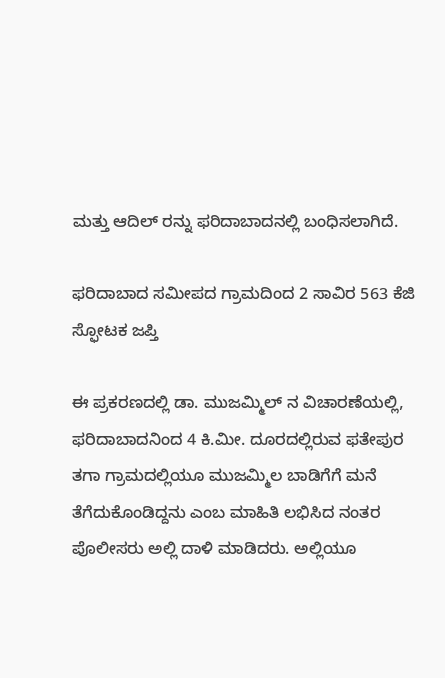ಮತ್ತು ಆದಿಲ್‌ ರನ್ನು ಫರಿದಾಬಾದನಲ್ಲಿ ಬಂಧಿಸಲಾಗಿದೆ.

ಫರಿದಾಬಾದ ಸಮೀಪದ ಗ್ರಾಮದಿಂದ 2 ಸಾವಿರ 563 ಕೆಜಿ ಸ್ಫೋಟಕ ಜಪ್ತಿ

ಈ ಪ್ರಕರಣದಲ್ಲಿ ಡಾ. ಮುಜಮ್ಮಿಲ್ ನ ವಿಚಾರಣೆಯಲ್ಲಿ, ಫರಿದಾಬಾದನಿಂದ 4 ಕಿ.ಮೀ. ದೂರದಲ್ಲಿರುವ ಫತೇಪುರ ತಗಾ ಗ್ರಾಮದಲ್ಲಿಯೂ ಮುಜಮ್ಮಿಲ ಬಾಡಿಗೆಗೆ ಮನೆ ತೆಗೆದುಕೊಂಡಿದ್ದನು ಎಂಬ ಮಾಹಿತಿ ಲಭಿಸಿದ ನಂತರ ಪೊಲೀಸರು ಅಲ್ಲಿ ದಾಳಿ ಮಾಡಿದರು. ಅಲ್ಲಿಯೂ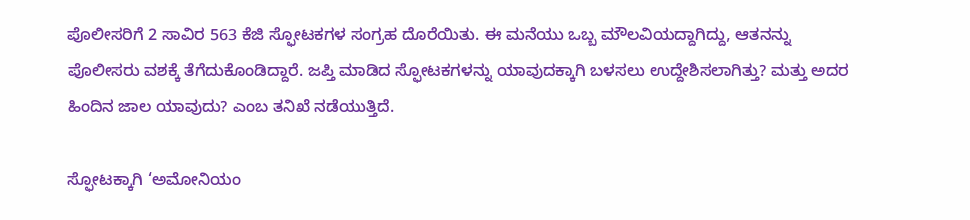ಪೊಲೀಸರಿಗೆ 2 ಸಾವಿರ 563 ಕೆಜಿ ಸ್ಫೋಟಕಗಳ ಸಂಗ್ರಹ ದೊರೆಯಿತು. ಈ ಮನೆಯು ಒಬ್ಬ ಮೌಲವಿಯದ್ದಾಗಿದ್ದು, ಆತನನ್ನು ಪೊಲೀಸರು ವಶಕ್ಕೆ ತೆಗೆದುಕೊಂಡಿದ್ದಾರೆ. ಜಪ್ತಿ ಮಾಡಿದ ಸ್ಫೋಟಕಗಳನ್ನು ಯಾವುದಕ್ಕಾಗಿ ಬಳಸಲು ಉದ್ದೇಶಿಸಲಾಗಿತ್ತು? ಮತ್ತು ಅದರ ಹಿಂದಿನ ಜಾಲ ಯಾವುದು? ಎಂಬ ತನಿಖೆ ನಡೆಯುತ್ತಿದೆ.

ಸ್ಫೋಟಕ್ಕಾಗಿ ‘ಅಮೋನಿಯಂ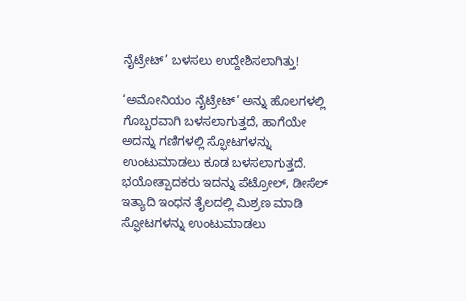ನೈಟ್ರೇಟ್’ ಬಳಸಲು ಉದ್ದೇಶಿಸಲಾಗಿತ್ತು!

‘ಅಮೋನಿಯಂ ನೈಟ್ರೇಟ್’ ಅನ್ನು ಹೊಲಗಳಲ್ಲಿ ಗೊಬ್ಬರವಾಗಿ ಬಳಸಲಾಗುತ್ತದೆ, ಹಾಗೆಯೇ ಅದನ್ನು ಗಣಿಗಳಲ್ಲಿ ಸ್ಫೋಟಗಳನ್ನು ಉಂಟುಮಾಡಲು ಕೂಡ ಬಳಸಲಾಗುತ್ತದೆ. ಭಯೋತ್ಪಾದಕರು ಇದನ್ನು ಪೆಟ್ರೋಲ್, ಡೀಸೆಲ್ ಇತ್ಯಾದಿ ಇಂಧನ ತೈಲದಲ್ಲಿ ಮಿಶ್ರಣ ಮಾಡಿ ಸ್ಫೋಟಗಳನ್ನು ಉಂಟುಮಾಡಲು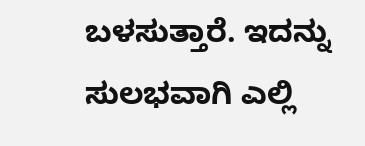ಬಳಸುತ್ತಾರೆ. ಇದನ್ನು ಸುಲಭವಾಗಿ ಎಲ್ಲಿ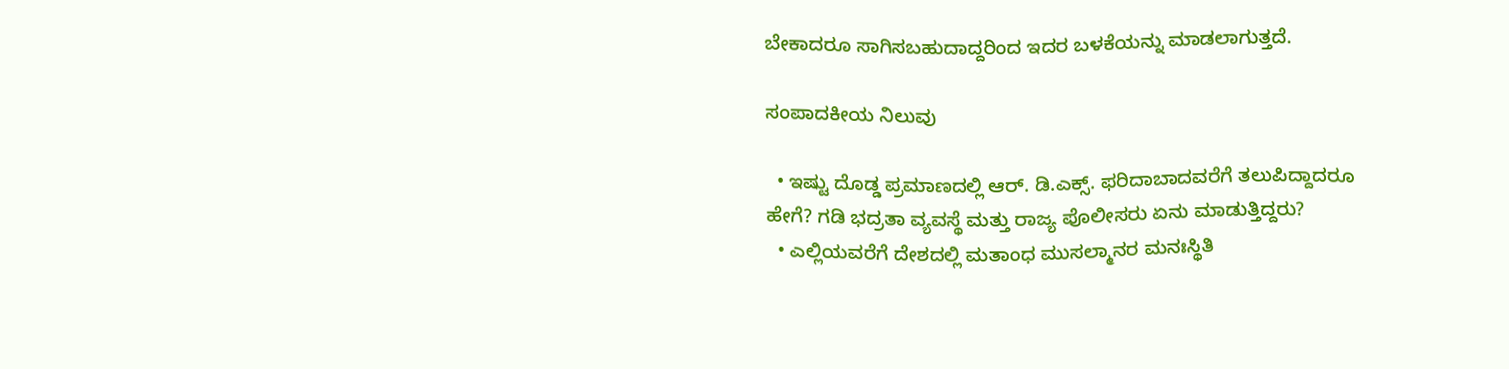ಬೇಕಾದರೂ ಸಾಗಿಸಬಹುದಾದ್ದರಿಂದ ಇದರ ಬಳಕೆಯನ್ನು ಮಾಡಲಾಗುತ್ತದೆ.

ಸಂಪಾದಕೀಯ ನಿಲುವು

  • ಇಷ್ಟು ದೊಡ್ಡ ಪ್ರಮಾಣದಲ್ಲಿ ಆರ್. ಡಿ.ಎಕ್ಸ್. ಫರಿದಾಬಾದವರೆಗೆ ತಲುಪಿದ್ದಾದರೂ ಹೇಗೆ? ಗಡಿ ಭದ್ರತಾ ವ್ಯವಸ್ಥೆ ಮತ್ತು ರಾಜ್ಯ ಪೊಲೀಸರು ಏನು ಮಾಡುತ್ತಿದ್ದರು?
  • ಎಲ್ಲಿಯವರೆಗೆ ದೇಶದಲ್ಲಿ ಮತಾಂಧ ಮುಸಲ್ಮಾನರ ಮನಃಸ್ಥಿತಿ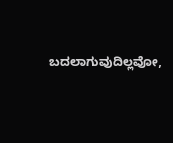ಬದಲಾಗುವುದಿಲ್ಲವೋ,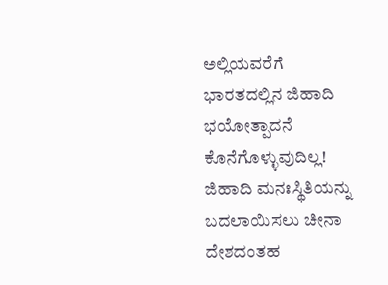ಅಲ್ಲಿಯವರೆಗೆ ಭಾರತದಲ್ಲಿನ ಜಿಹಾದಿ ಭಯೋತ್ಪಾದನೆ ಕೊನೆಗೊಳ್ಳುವುದಿಲ್ಲ! ಜಿಹಾದಿ ಮನಃಸ್ಥಿತಿಯನ್ನು ಬದಲಾಯಿಸಲು ಚೀನಾ ದೇಶದಂತಹ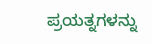ಪ್ರಯತ್ನಗಳನ್ನು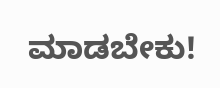ಮಾಡಬೇಕು!